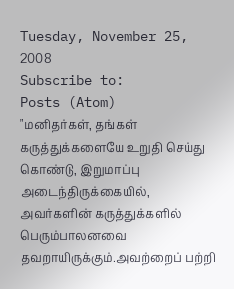Tuesday, November 25, 2008
Subscribe to:
Posts (Atom)
"மனிதர்கள், தங்கள் கருத்துக்களையே உறுதி செய்து கொண்டு, இறுமாப்பு அடைந்திருக்கையில், அவர்களின் கருத்துக்களில் பெரும்பாலனவை தவறாயிருக்கும்.அவற்றைப் பற்றி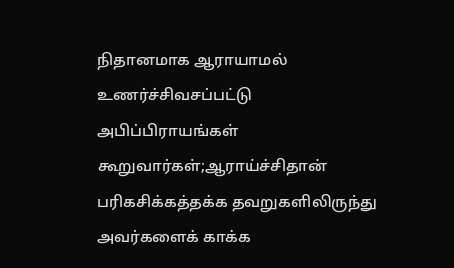நிதானமாக ஆராயாமல் உணர்ச்சிவசப்பட்டு அபிப்பிராயங்கள் கூறுவார்கள்;ஆராய்ச்சிதான் பரிகசிக்கத்தக்க தவறுகளிலிருந்து அவர்களைக் காக்க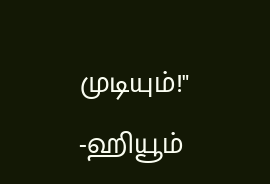முடியும்!" -ஹியூம்